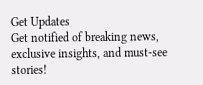Get Updates
Get notified of breaking news, exclusive insights, and must-see stories!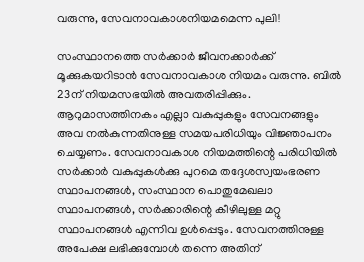വരുന്നു, സേവനാവകാശനിയമമെന്ന പുലി!

സംസ്ഥാനത്തെ സര്‍ക്കാര്‍ ജീവനക്കാര്‍ക്ക് മൂക്കുകയറിടാന്‍ സേവനാവകാശ നിയമം വരുന്നു. ബില്‍ 23ന് നിയമസഭയില്‍ അവതരിപ്പിക്കും. ആറുമാസത്തിനകം എല്ലാ വകുപ്പുകളും സേവനങ്ങളും അവ നല്‍കുന്നതിനുള്ള സമയപരിധിയും വിജ്ഞാപനം ചെയ്യണം. സേവനാവകാശ നിയമത്തിന്റെ പരിധിയില്‍ സര്‍ക്കാര്‍ വകുപ്പുകള്‍ക്കു പുറമെ തദ്ദേശസ്വയംഭരണ സ്ഥാപനങ്ങള്‍, സംസ്ഥാന പൊതുമേഖലാ സ്ഥാപനങ്ങള്‍, സര്‍ക്കാരിന്റെ കീഴിലുള്ള മറ്റു സ്ഥാപനങ്ങള്‍ എന്നിവ ഉള്‍പ്പെടും. സേവനത്തിനുള്ള അപേക്ഷ ലഭിക്കുമ്പോള്‍ തന്നെ അതിന്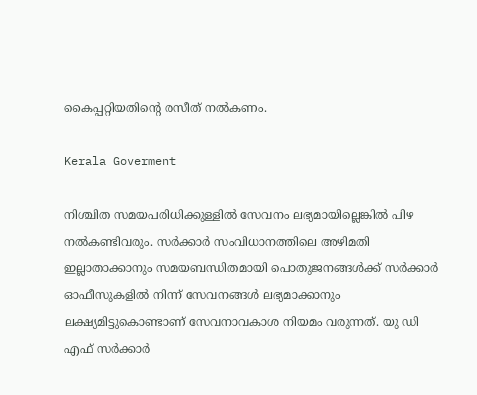കൈപ്പറ്റിയതിന്റെ രസീത് നല്‍കണം.

Kerala Goverment

നിശ്ചിത സമയപരിധിക്കുള്ളില്‍ സേവനം ലഭ്യമായില്ലെങ്കില്‍ പിഴ നല്‍കണ്ടിവരും. സര്‍ക്കാര്‍ സംവിധാനത്തിലെ അഴിമതി ഇല്ലാതാക്കാനും സമയബന്ധിതമായി പൊതുജനങ്ങള്‍ക്ക് സര്‍ക്കാര്‍ ഓഫീസുകളില്‍ നിന്ന് സേവനങ്ങള്‍ ലഭ്യമാക്കാനും ലക്ഷ്യമിട്ടുകൊണ്ടാണ് സേവനാവകാശ നിയമം വരുന്നത്. യു ഡി എഫ് സര്‍ക്കാര്‍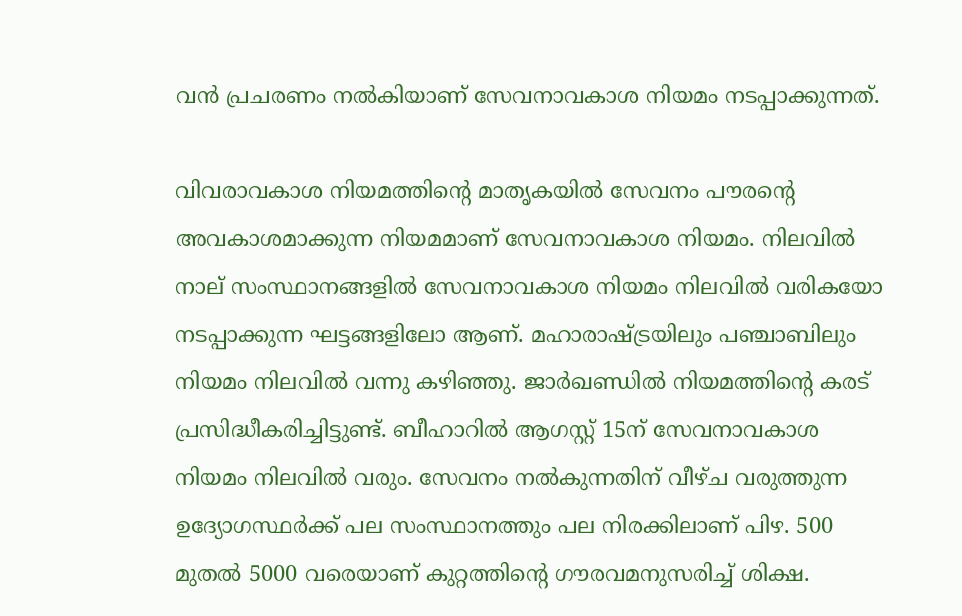വന്‍ പ്രചരണം നല്‍കിയാണ് സേവനാവകാശ നിയമം നടപ്പാക്കുന്നത്.

വിവരാവകാശ നിയമത്തിന്റെ മാതൃകയില്‍ സേവനം പൗരന്റെ അവകാശമാക്കുന്ന നിയമമാണ് സേവനാവകാശ നിയമം. നിലവില്‍ നാല് സംസ്ഥാനങ്ങളില്‍ സേവനാവകാശ നിയമം നിലവില്‍ വരികയോ നടപ്പാക്കുന്ന ഘട്ടങ്ങളിലോ ആണ്. മഹാരാഷ്ട്രയിലും പഞ്ചാബിലും നിയമം നിലവില്‍ വന്നു കഴിഞ്ഞു. ജാര്‍ഖണ്ഡില്‍ നിയമത്തിന്റെ കരട് പ്രസിദ്ധീകരിച്ചിട്ടുണ്ട്. ബീഹാറില്‍ ആഗസ്റ്റ് 15ന് സേവനാവകാശ നിയമം നിലവില്‍ വരും. സേവനം നല്‍കുന്നതിന് വീഴ്ച വരുത്തുന്ന ഉദ്യോഗസ്ഥര്‍ക്ക് പല സംസ്ഥാനത്തും പല നിരക്കിലാണ് പിഴ. 500 മുതല്‍ 5000 വരെയാണ് കുറ്റത്തിന്റെ ഗൗരവമനുസരിച്ച് ശിക്ഷ.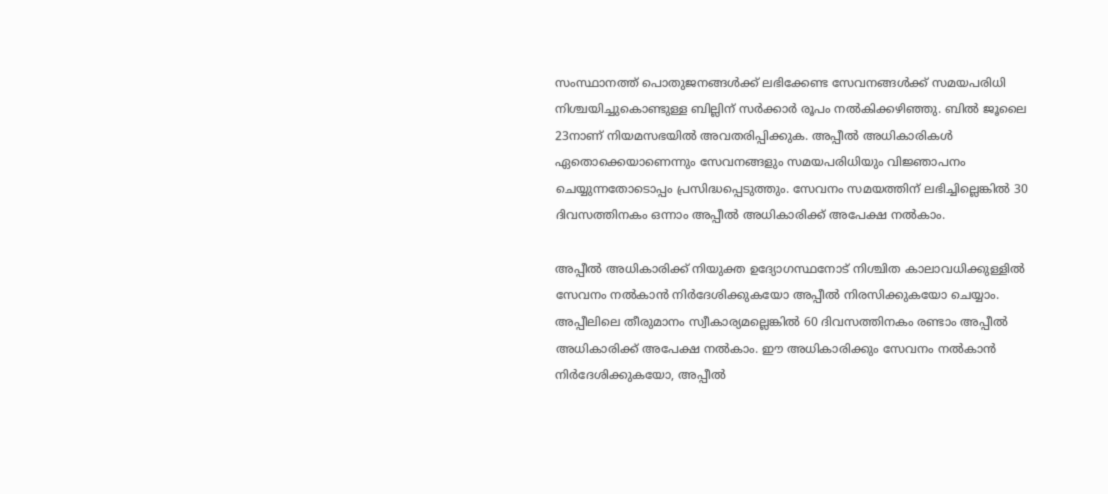സംസ്ഥാനത്ത് പൊതുജനങ്ങള്‍ക്ക് ലഭിക്കേണ്ട സേവനങ്ങള്‍ക്ക് സമയപരിധി നിശ്ചയിച്ചുകൊണ്ടുള്ള ബില്ലിന് സര്‍ക്കാര്‍ രൂപം നല്‍കിക്കഴിഞ്ഞു. ബില്‍ ജൂലൈ 23നാണ് നിയമസഭയില്‍ അവതരിപ്പിക്കുക. അപ്പീല്‍ അധികാരികള്‍ ഏതൊക്കെയാണെന്നും സേവനങ്ങളും സമയപരിധിയും വിജ്ഞാപനം ചെയ്യുന്നതോടൊപ്പം പ്രസിദ്ധപ്പെടുത്തും. സേവനം സമയത്തിന് ലഭിച്ചില്ലെങ്കില്‍ 30 ദിവസത്തിനകം ഒന്നാം അപ്പീല്‍ അധികാരിക്ക് അപേക്ഷ നല്‍കാം.

അപ്പീല്‍ അധികാരിക്ക് നിയുക്ത ഉദ്യോഗസ്ഥനോട് നിശ്ചിത കാലാവധിക്കുള്ളില്‍ സേവനം നല്‍കാന്‍ നിര്‍ദേശിക്കുകയോ അപ്പീല്‍ നിരസിക്കുകയോ ചെയ്യാം. അപ്പീലിലെ തീരുമാനം സ്വീകാര്യമല്ലെങ്കില്‍ 60 ദിവസത്തിനകം രണ്ടാം അപ്പീല്‍ അധികാരിക്ക് അപേക്ഷ നല്‍കാം. ഈ അധികാരിക്കും സേവനം നല്‍കാന്‍ നിര്‍ദേശിക്കുകയോ, അപ്പീല്‍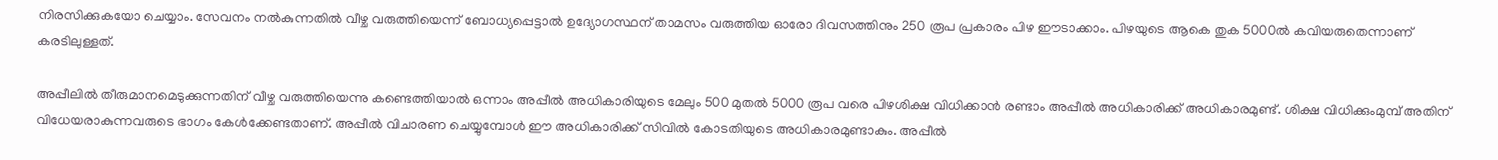നിരസിക്കുകയോ ചെയ്യാം. സേവനം നല്‍കുന്നതില്‍ വീഴ്ച വരുത്തിയെന്ന് ബോധ്യപ്പെട്ടാല്‍ ഉദ്യോഗസ്ഥന് താമസം വരുത്തിയ ഓരോ ദിവസത്തിനും 250 രൂപ പ്രകാരം പിഴ ഈടാക്കാം. പിഴയുടെ ആകെ തുക 5000ല്‍ കവിയരുതെന്നാണ് കരടിലുള്ളത്.

അപ്പീലില്‍ തീരുമാനമെടുക്കുന്നതിന് വീഴ്ച വരുത്തിയെന്നു കണ്ടെത്തിയാല്‍ ഒന്നാം അപ്പീല്‍ അധികാരിയുടെ മേലും 500 മുതല്‍ 5000 രൂപ വരെ പിഴശിക്ഷ വിധിക്കാന്‍ രണ്ടാം അപ്പീല്‍ അധികാരിക്ക് അധികാരമുണ്ട്. ശിക്ഷ വിധിക്കുംമുമ്പ് അതിന് വിധേയരാകുന്നവരുടെ ഭാഗം കേള്‍ക്കേണ്ടതാണ്. അപ്പീല്‍ വിചാരണ ചെയ്യുമ്പോള്‍ ഈ അധികാരിക്ക് സിവില്‍ കോടതിയുടെ അധികാരമുണ്ടാകും. അപ്പീല്‍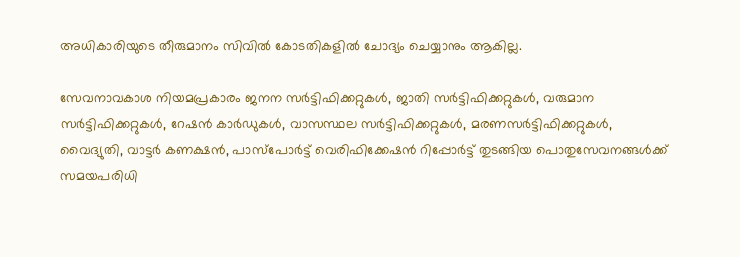അധികാരിയുടെ തീരുമാനം സിവില്‍ കോടതികളില്‍ ചോദ്യം ചെയ്യാനും ആകില്ല.

സേവനാവകാശ നിയമപ്രകാരം ജനന സര്‍ട്ടിഫിക്കറ്റുകള്‍, ജാതി സര്‍ട്ടിഫിക്കറ്റുകള്‍, വരുമാന സര്‍ട്ടിഫിക്കറ്റുകള്‍, റേഷന്‍ കാര്‍ഡുകള്‍, വാസസ്ഥല സര്‍ട്ടിഫിക്കറ്റുകള്‍, മരണസര്‍ട്ടിഫിക്കറ്റുകള്‍, വൈദ്യുതി, വാട്ടര്‍ കണക്ഷന്‍, പാസ്‌പോര്‍ട്ട് വെരിഫിക്കേഷന്‍ റിപ്പോര്‍ട്ട് തുടങ്ങിയ പൊതുസേവനങ്ങള്‍ക്ക് സമയപരിധി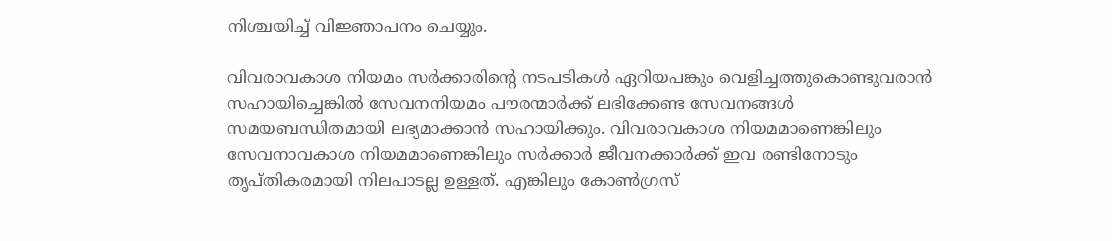നിശ്ചയിച്ച് വിജ്ഞാപനം ചെയ്യും.

വിവരാവകാശ നിയമം സര്‍ക്കാരിന്റെ നടപടികള്‍ ഏറിയപങ്കും വെളിച്ചത്തുകൊണ്ടുവരാന്‍ സഹായിച്ചെങ്കില്‍ സേവനനിയമം പൗരന്മാര്‍ക്ക് ലഭിക്കേണ്ട സേവനങ്ങള്‍ സമയബന്ധിതമായി ലഭ്യമാക്കാന്‍ സഹായിക്കും. വിവരാവകാശ നിയമമാണെങ്കിലും സേവനാവകാശ നിയമമാണെങ്കിലും സര്‍ക്കാര്‍ ജീവനക്കാര്‍ക്ക് ഇവ രണ്ടിനോടും തൃപ്തികരമായി നിലപാടല്ല ഉള്ളത്. എങ്കിലും കോണ്‍ഗ്രസ്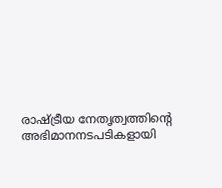രാഷ്ട്രീയ നേതൃത്വത്തിന്റെ അഭിമാനനടപടികളായി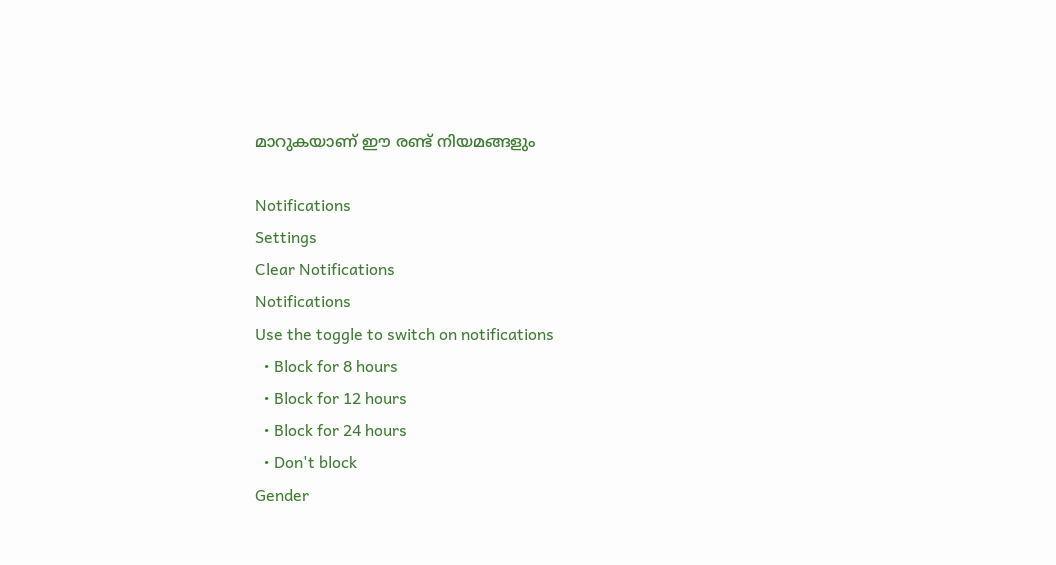മാറുകയാണ് ഈ രണ്ട് നിയമങ്ങളും

Notifications
Settings
Clear Notifications
Notifications
Use the toggle to switch on notifications
  • Block for 8 hours
  • Block for 12 hours
  • Block for 24 hours
  • Don't block
Gender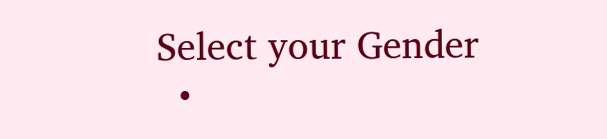Select your Gender
  •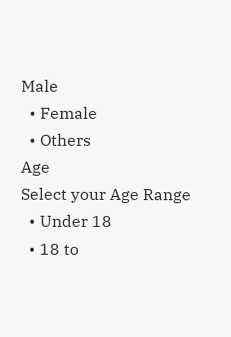Male
  • Female
  • Others
Age
Select your Age Range
  • Under 18
  • 18 to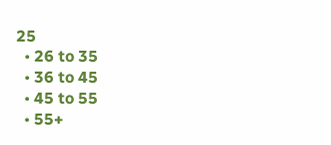25
  • 26 to 35
  • 36 to 45
  • 45 to 55
  • 55+